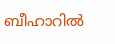ബീഹാറിൽ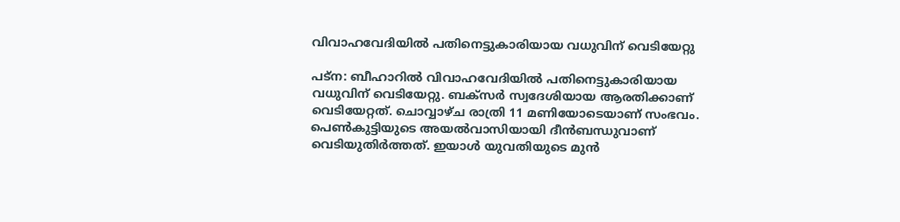വിവാഹവേദിയിൽ പതിനെട്ടുകാരിയായ വധുവിന് വെടിയേറ്റു

പട്‌ന: ബീഹാറിൽ വിവാഹവേദിയിൽ പതിനെട്ടുകാരിയായ വധുവിന് വെടിയേറ്റു. ബക്‌സർ സ്വദേശിയായ ആരതിക്കാണ് വെടിയേറ്റത്. ചൊവ്വാഴ്‌ച രാത്രി 11 മണിയോടെയാണ് സംഭവം. പെൺകുട്ടിയുടെ അയൽവാസിയായി ദീൻബന്ധുവാണ് വെടിയുതിർത്തത്. ഇയാൾ യുവതിയുടെ മുൻ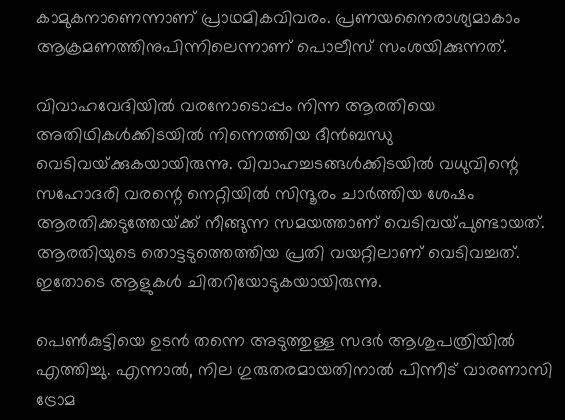കാമുകനാണെന്നാണ് പ്രാഥമികവിവരം. പ്രണയനൈരാശ്യമാകാം ആക്രമണത്തിനുപിന്നിലെന്നാണ് പൊലീസ് സംശയിക്കുന്നത്.

വിവാഹവേദിയിൽ വരനോടൊപ്പം നിന്ന ആരതിയെ അതിഥികൾക്കിടയിൽ നിന്നെത്തിയ ദീൻബന്ധു വെടിവയ്‌ക്കുകയായിരുന്നു. വിവാഹച്ചടങ്ങൾക്കിടയിൽ വധുവിന്റെ സഹോദരി വരന്റെ നെറ്റിയിൽ സിന്ദൂരം ചാർത്തിയ ശേഷം ആരതിക്കടുത്തേയ്‌ക്ക് നീങ്ങുന്ന സമയത്താണ് വെടിവയ്‌പുണ്ടായത്. ആരതിയുടെ തൊട്ടടുത്തെത്തിയ പ്രതി വയറ്റിലാണ് വെടിവച്ചത്. ഇതോടെ ആളുകൾ ചിതറിയോടുകയായിരുന്നു.

പെൺകുട്ടിയെ ഉടൻ തന്നെ അടുത്തുള്ള സദർ ആശുപത്രിയിൽ എത്തിച്ചു. എന്നാൽ, നില ഗുരുതരമായതിനാൽ പിന്നീട് വാരണാസി ട്രോമ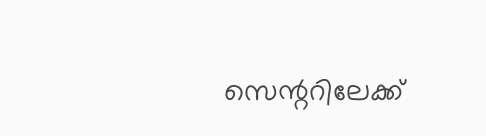സെന്ററിലേക്ക്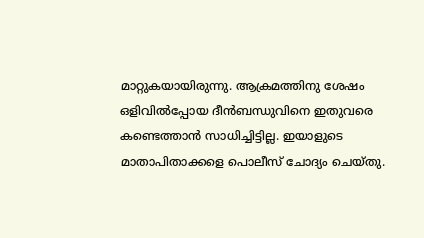മാറ്റുകയായിരുന്നു. ആക്രമത്തിനു ശേഷം ഒളിവിൽപ്പോയ ദീൻബന്ധുവിനെ ഇതുവരെ കണ്ടെത്താൻ സാധിച്ചിട്ടില്ല. ഇയാളുടെ മാതാപിതാക്കളെ പൊലീസ് ചോദ്യം ചെയ്തു.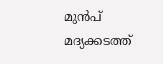മുൻപ് മദ്യക്കടത്ത്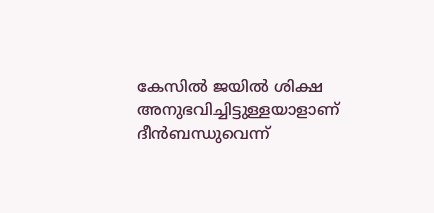കേസിൽ ജയിൽ ശിക്ഷ അനുഭവിച്ചിട്ടുള്ളയാളാണ് ദീൻബന്ധുവെന്ന്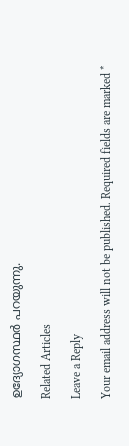ഉദ്യോഗസ്ഥർ പറയുന്നു.

Related Articles

Leave a Reply

Your email address will not be published. Required fields are marked *